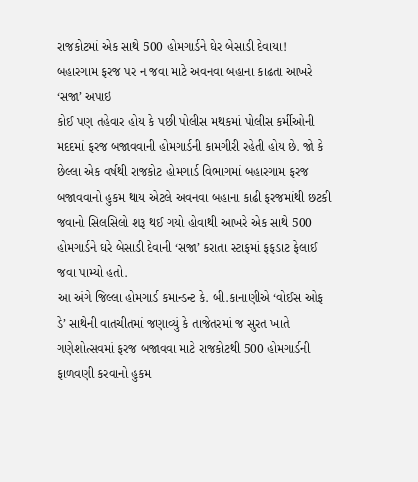રાજકોટમાં એક સાથે 500 હોમગાર્ડને ઘેર બેસાડી દેવાયા! બહારગામ ફરજ પર ન જવા માટે અવનવા બહાના કાઢતા આખરે ‘સજા’ અપાઇ
કોઈ પણ તહેવાર હોય કે પછી પોલીસ મથકમાં પોલીસ કર્મીઓની મદદમાં ફરજ બજાવવાની હોમગાર્ડની કામગીરી રહેતી હોય છે. જો કે છેલ્લા એક વર્ષથી રાજકોટ હોમગાર્ડ વિભાગમાં બહારગામ ફરજ બજાવવાનો હુકમ થાય એટલે અવનવા બહાના કાઢી ફરજમાંથી છટકી જવાનો સિલસિલો શરૂ થઈ ગયો હોવાથી આખરે એક સાથે 500 હોમગાર્ડને ઘરે બેસાડી દેવાની ‘સજા’ કરાતા સ્ટાફમાં ફફડાટ ફેલાઈ જવા પામ્યો હતો.
આ અંગે જિલ્લા હોમગાર્ડ કમાન્ડન્ટ કે. બી.કાનાણીએ ‘વોઈસ ઓફ ડે’ સાથેની વાતચીતમાં જણાવ્યું કે તાજેતરમાં જ સુરત ખાતે ગણેશોત્સવમાં ફરજ બજાવવા માટે રાજકોટથી 500 હોમગાર્ડની ફાળવણી કરવાનો હુકમ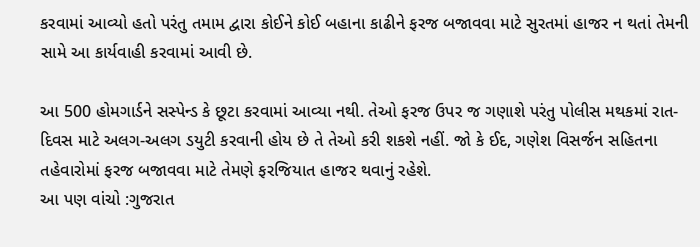કરવામાં આવ્યો હતો પરંતુ તમામ દ્વારા કોઈને કોઈ બહાના કાઢીને ફરજ બજાવવા માટે સુરતમાં હાજર ન થતાં તેમની સામે આ કાર્યવાહી કરવામાં આવી છે.

આ 500 હોમગાર્ડને સસ્પેન્ડ કે છૂટા કરવામાં આવ્યા નથી. તેઓ ફરજ ઉપર જ ગણાશે પરંતુ પોલીસ મથકમાં રાત-દિવસ માટે અલગ-અલગ ડયુટી કરવાની હોય છે તે તેઓ કરી શકશે નહીં. જો કે ઈદ, ગણેશ વિસર્જન સહિતના તહેવારોમાં ફરજ બજાવવા માટે તેમણે ફરજિયાત હાજર થવાનું રહેશે.
આ પણ વાંચો :ગુજરાત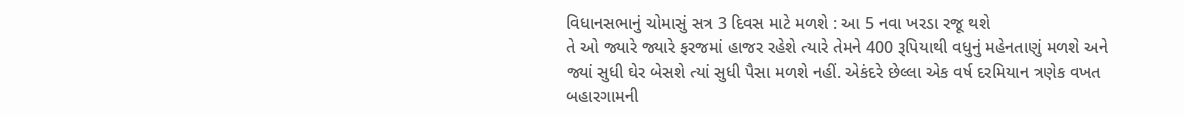વિધાનસભાનું ચોમાસું સત્ર 3 દિવસ માટે મળશે : આ 5 નવા ખરડા રજૂ થશે
તે ઓ જ્યારે જ્યારે ફરજમાં હાજર રહેશે ત્યારે તેમને 400 રૂપિયાથી વધુનું મહેનતાણું મળશે અને જ્યાં સુધી ઘેર બેસશે ત્યાં સુધી પૈસા મળશે નહીં. એકંદરે છેલ્લા એક વર્ષ દરમિયાન ત્રણેક વખત બહારગામની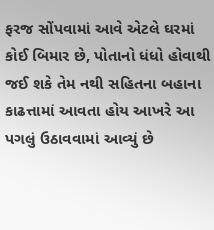ફરજ સોંપવામાં આવે એટલે ઘરમાં કોઈ બિમાર છે, પોતાનો ધંધો હોવાથી જઈ શકે તેમ નથી સહિતના બહાના કાઢત્તામાં આવતા હોય આખરે આ પગલું ઉઠાવવામાં આવ્યું છે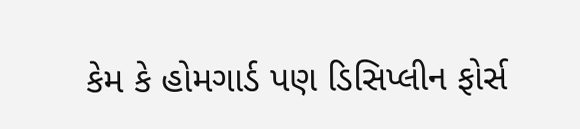કેમ કે હોમગાર્ડ પણ ડિસિપ્લીન ફોર્સ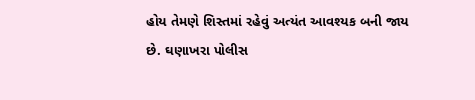હોય તેમણે શિસ્તમાં રહેવું અત્યંત આવશ્યક બની જાય છે. ઘણાખરા પોલીસ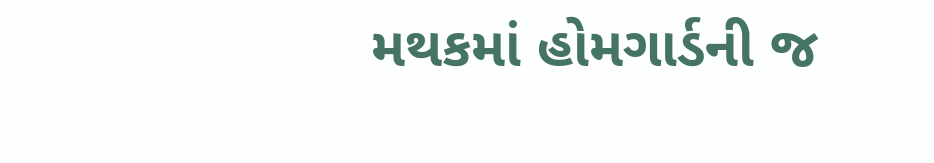મથકમાં હોમગાર્ડની જ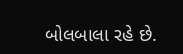બોલબાલા રહે છે.